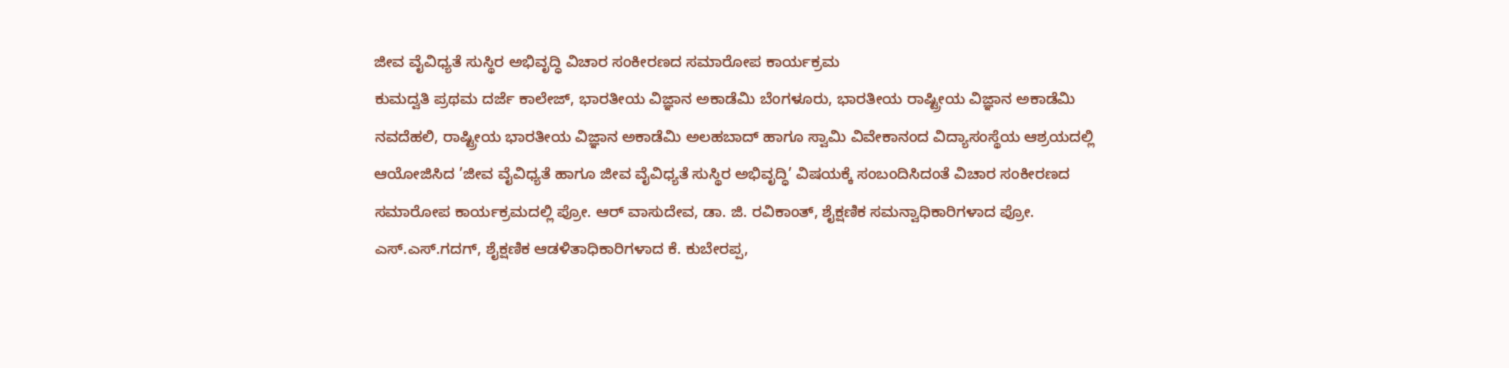ಜೀವ ವೈವಿಧ್ಯತೆ ಸುಸ್ಥಿರ ಅಭಿವೃದ್ಧಿ ವಿಚಾರ ಸಂಕೀರಣದ ಸಮಾರೋಪ ಕಾರ್ಯಕ್ರಮ
ಕುಮದ್ವತಿ ಪ್ರಥಮ ದರ್ಜೆ ಕಾಲೇಜ್, ಭಾರತೀಯ ವಿಜ್ಞಾನ ಅಕಾಡೆಮಿ ಬೆಂಗಳೂರು, ಭಾರತೀಯ ರಾಷ್ಟ್ರೀಯ ವಿಜ್ಞಾನ ಅಕಾಡೆಮಿ ನವದೆಹಲಿ, ರಾಷ್ಟ್ರೀಯ ಭಾರತೀಯ ವಿಜ್ಞಾನ ಅಕಾಡೆಮಿ ಅಲಹಬಾದ್ ಹಾಗೂ ಸ್ವಾಮಿ ವಿವೇಕಾನಂದ ವಿದ್ಯಾಸಂಸ್ಥೆಯ ಆಶ್ರಯದಲ್ಲಿ ಆಯೋಜಿಸಿದ ’ಜೀವ ವೈವಿಧ್ಯತೆ ಹಾಗೂ ಜೀವ ವೈವಿಧ್ಯತೆ ಸುಸ್ಥಿರ ಅಭಿವೃದ್ಧಿ’ ವಿಷಯಕ್ಕೆ ಸಂಬಂದಿಸಿದಂತೆ ವಿಚಾರ ಸಂಕೀರಣದ ಸಮಾರೋಪ ಕಾರ್ಯಕ್ರಮದಲ್ಲಿ ಪ್ರೋ. ಆರ್ ವಾಸುದೇವ, ಡಾ. ಜಿ. ರವಿಕಾಂತ್, ಶೈಕ್ಷಣಿಕ ಸಮನ್ವಾಧಿಕಾರಿಗಳಾದ ಪ್ರೋ. ಎಸ್.ಎಸ್.ಗದಗ್, ಶೈಕ್ಷಣಿಕ ಆಡಳಿತಾಧಿಕಾರಿಗಳಾದ ಕೆ. ಕುಬೇರಪ್ಪ,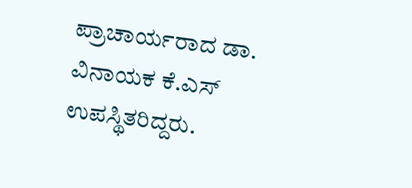ಪ್ರಾಚಾರ್ಯರಾದ ಡಾ. ವಿನಾಯಕ ಕೆ.ಎಸ್ ಉಪಸ್ಥಿತರಿದ್ದರು.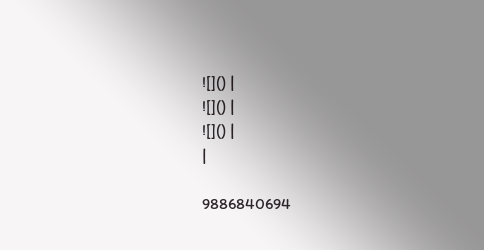![]() |
![]() |
![]() |
|

9886840694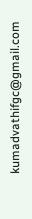kumadvathifgc@gmail.com